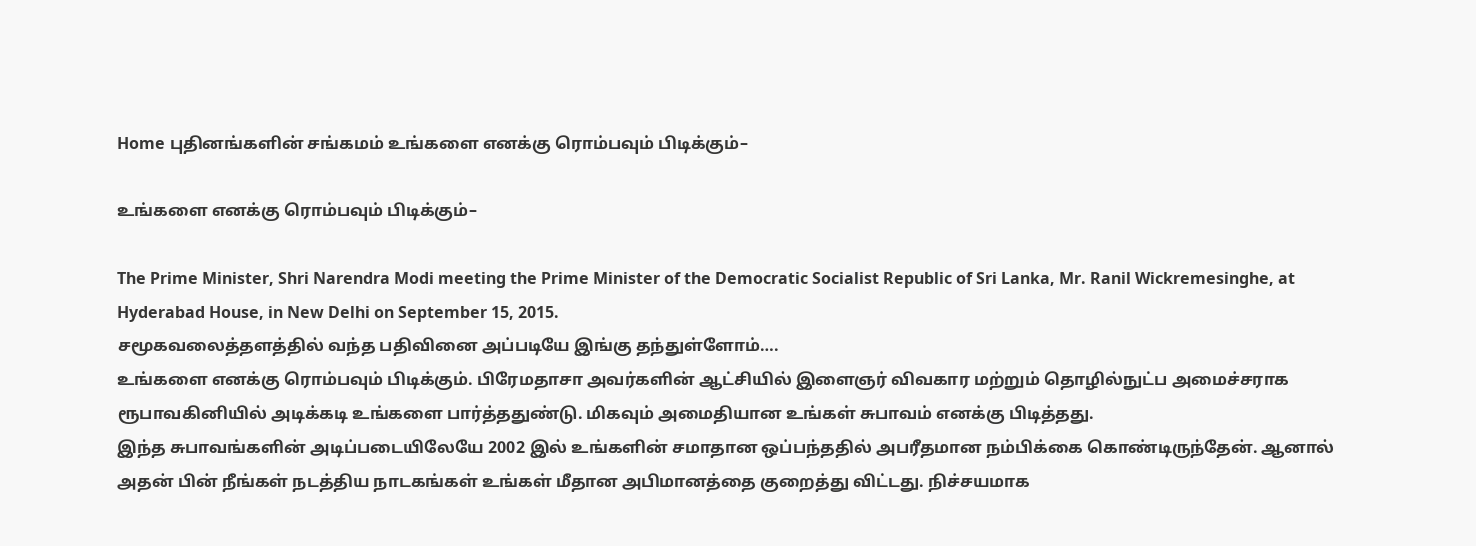Home புதினங்களின் சங்கமம் உங்களை எனக்கு ரொம்பவும் பிடிக்கும்–

உங்களை எனக்கு ரொம்பவும் பிடிக்கும்–

The Prime Minister, Shri Narendra Modi meeting the Prime Minister of the Democratic Socialist Republic of Sri Lanka, Mr. Ranil Wickremesinghe, at Hyderabad House, in New Delhi on September 15, 2015.
சமூகவலைத்தளத்தில் வந்த பதிவினை அப்படியே இங்கு தந்துள்ளோம்….
உங்களை எனக்கு ரொம்பவும் பிடிக்கும். பிரேமதாசா அவர்களின் ஆட்சியில் இளைஞர் விவகார மற்றும் தொழில்நுட்ப அமைச்சராக ரூபாவகினியில் அடிக்கடி உங்களை பார்த்ததுண்டு. மிகவும் அமைதியான உங்கள் சுபாவம் எனக்கு பிடித்தது.
இந்த சுபாவங்களின் அடிப்படையிலேயே 2002 இல் உங்களின் சமாதான ஒப்பந்ததில் அபரீதமான நம்பிக்கை கொண்டிருந்தேன். ஆனால் அதன் பின் நீங்கள் நடத்திய நாடகங்கள் உங்கள் மீதான அபிமானத்தை குறைத்து விட்டது. நிச்சயமாக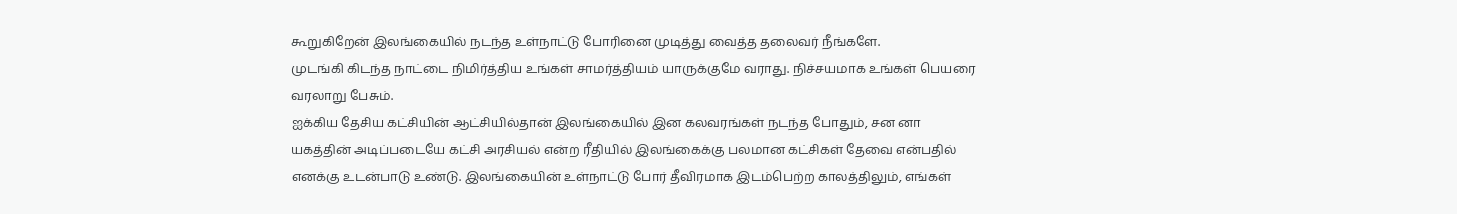கூறுகிறேன் இலங்கையில் நடந்த உள்நாட்டு போரினை முடித்து வைத்த தலைவர் நீங்களே.
முடங்கி கிடந்த நாட்டை நிமிர்த்திய உங்கள் சாமர்த்தியம் யாருக்குமே வராது. நிச்சயமாக உங்கள் பெயரை வரலாறு பேசும்.
ஐக்கிய தேசிய கட்சியின் ஆட்சியில்தான் இலங்கையில் இன கலவரங்கள் நடந்த போதும், சன னா யகத்தின் அடிப்படையே கட்சி அரசியல் என்ற ரீதியில் இலங்கைக்கு பலமான கட்சிகள் தேவை என்பதில் எனக்கு உடன்பாடு உண்டு. இலங்கையின் உள்நாட்டு போர் தீவிரமாக இடம்பெற்ற காலத்திலும், எங்கள்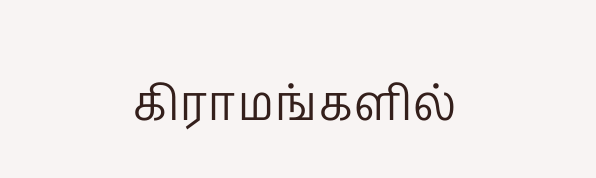கிராமங்களில்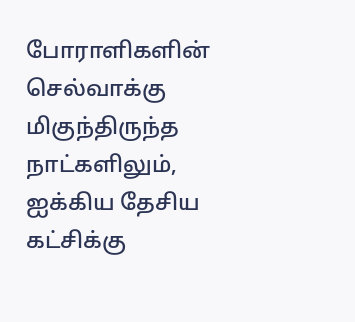போராளிகளின் செல்வாக்கு மிகுந்திருந்த நாட்களிலும், ஐக்கிய தேசிய கட்சிக்கு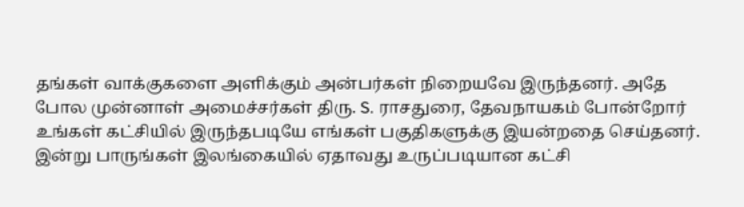தங்கள் வாக்குகளை அளிக்கும் அன்பர்கள் நிறையவே இருந்தனர். அதே போல முன்னாள் அமைச்சர்கள் திரு. S. ராசதுரை, தேவநாயகம் போன்றோர் உங்கள் கட்சியில் இருந்தபடியே எங்கள் பகுதிகளுக்கு இயன்றதை செய்தனர்.
இன்று பாருங்கள் இலங்கையில் ஏதாவது உருப்படியான கட்சி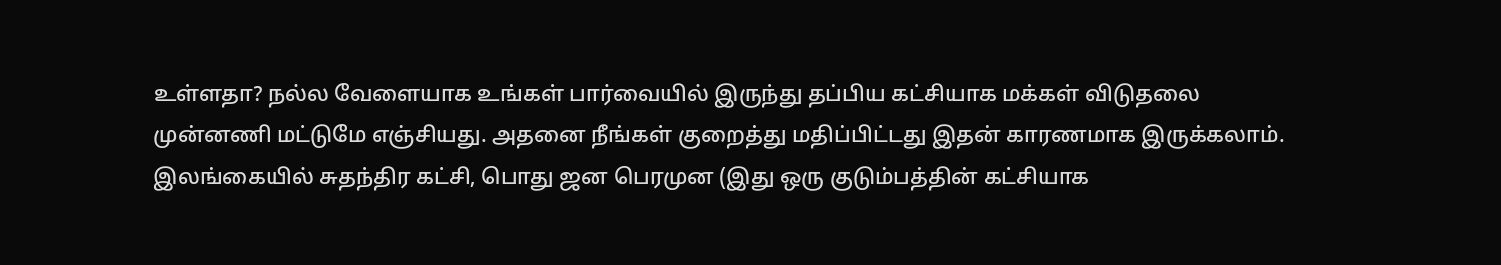உள்ளதா? நல்ல வேளையாக உங்கள் பார்வையில் இருந்து தப்பிய கட்சியாக மக்கள் விடுதலை முன்னணி மட்டுமே எஞ்சியது. அதனை நீங்கள் குறைத்து மதிப்பிட்டது இதன் காரணமாக இருக்கலாம்.
இலங்கையில் சுதந்திர கட்சி, பொது ஜன பெரமுன (இது ஒரு குடும்பத்தின் கட்சியாக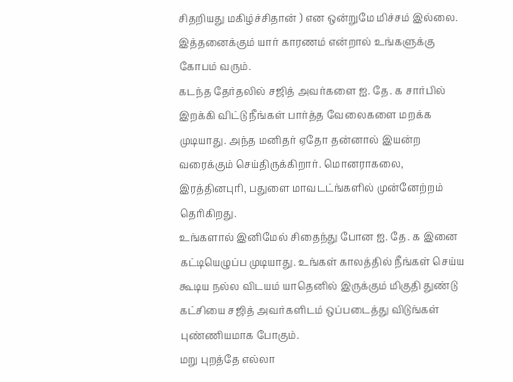சிதறியது மகிழ்ச்சிதான் ) என ஒன்றுமே மிச்சம் இல்லை. இத்தனைக்கும் யார் காரணம் என்றால் உங்களுக்கு கோபம் வரும்.
கடந்த தேர்தலில் சஜித் அவர்களை ஐ. தே. க சார்பில் இறக்கி விட்டு நீங்கள் பார்த்த வேலைகளை மறக்க முடியாது. அந்த மனிதர் ஏதோ தன்னால் இயன்ற வரைக்கும் செய்திருக்கிறார். மொனராகலை, இரத்தினபுரி, பதுளை மாவடட்ங்களில் முன்னேற்றம் தெரிகிறது.
உங்களால் இனிமேல் சிதைந்து போன ஐ. தே. க இனை கட்டியெழுப்ப முடியாது. உங்கள் காலத்தில் நீங்கள் செய்ய கூடிய நல்ல விடயம் யாதெனில் இருக்கும் மிகுதி துண்டு கட்சியை சஜித் அவர்களிடம் ஒப்படைத்து விடுங்கள் புண்ணியமாக போகும்.
மறு புறத்தே எல்லா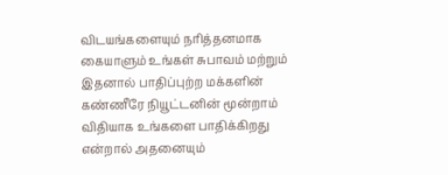விடயங்களையும் நரித்தனமாக கையாளும் உங்கள் சுபாவம் மற்றும் இதனால் பாதிப்புற்ற மக்களின் கண்ணீரே நியூட்டனின் மூன்றாம் விதியாக உங்களை பாதிக்கிறது என்றால் அதனையும்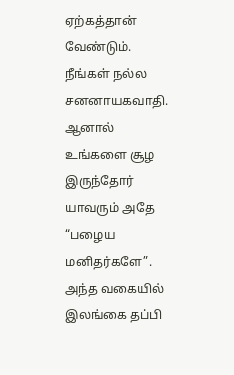ஏற்கத்தான் வேண்டும்.
நீங்கள் நல்ல சனனாயகவாதி. ஆனால் உங்களை சூழ இருந்தோர் யாவரும் அதே “பழைய மனிதர்களே”. அந்த வகையில் இலங்கை தப்பி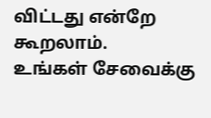விட்டது என்றே கூறலாம்.
உங்கள் சேவைக்கு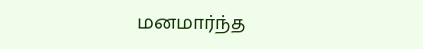மனமார்ந்த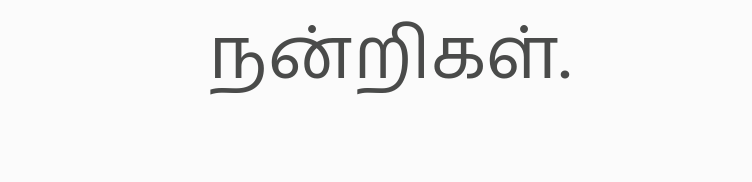நன்றிகள்.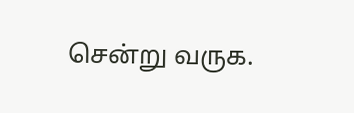சென்று வருக.